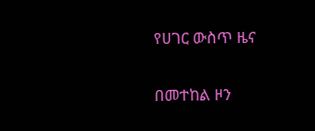የሀገር ውስጥ ዜና

በመተከል ዞን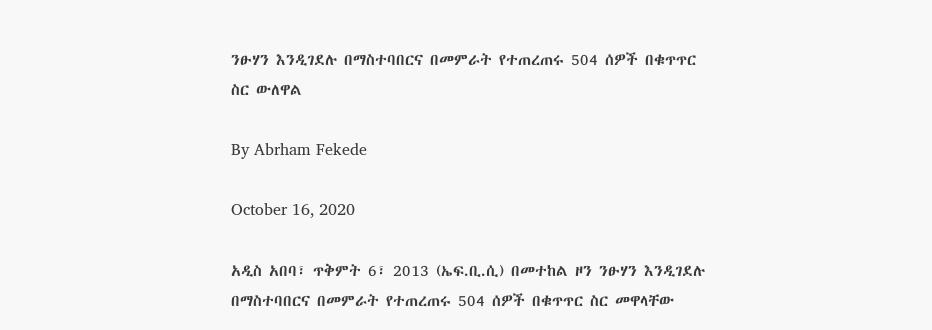ንፁሃን እንዲገደሉ በማስተባበርና በመምራት የተጠረጠሩ 504 ሰዎች በቁጥጥር ስር ውለዋል

By Abrham Fekede

October 16, 2020

አዲስ አበባ፣ ጥቅምት 6፣ 2013 (ኤፍ.ቢ.ሲ) በመተከል ዞን ንፁሃን እንዲገደሉ በማስተባበርና በመምራት የተጠረጠሩ 504 ሰዎች በቁጥጥር ስር መዋላቸው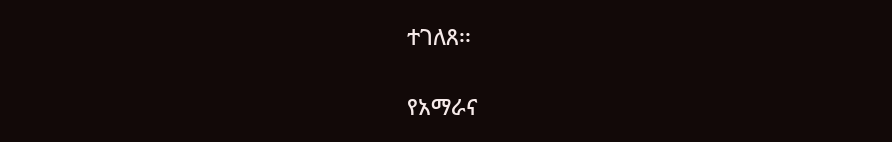ተገለጸ፡፡

የአማራና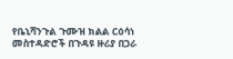የቤኒሻንጉል ጉሙዝ ክልል ርዕሳነ መስተዳድሮች በጉዳዩ ዙሪያ በጋራ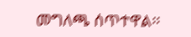መግለጫ ሰጥተዋል፡፡